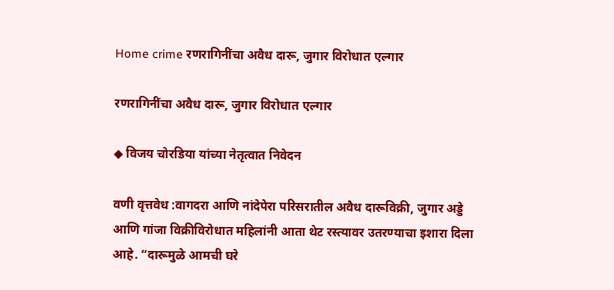Home crime रणरागिनींचा अवैध दारू, जुगार विरोधात एल्गार

रणरागिनींचा अवैध दारू, जुगार विरोधात एल्गार

◆ विजय चोरडिया यांच्या नेतृत्वात निवेदन

वणी वृत्तवेध :वागदरा आणि नांदेपेरा परिसरातील अवैध दारूविक्री, जुगार अड्डे आणि गांजा विक्रीविरोधात महिलांनी आता थेट रस्त्यावर उतरण्याचा इशारा दिला आहे. “दारूमुळे आमची घरे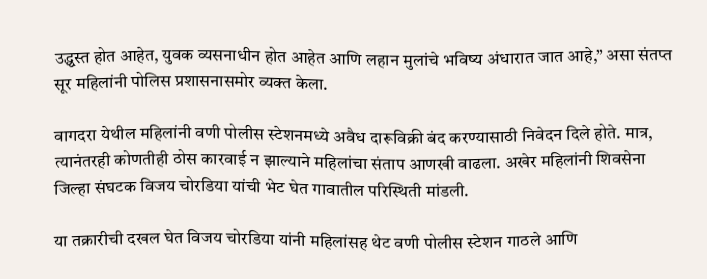उद्ध्वस्त होत आहेत, युवक व्यसनाधीन होत आहेत आणि लहान मुलांचे भविष्य अंधारात जात आहे,” असा संतप्त सूर महिलांनी पोलिस प्रशासनासमोर व्यक्त केला.

वागदरा येथील महिलांनी वणी पोलीस स्टेशनमध्ये अवैध दारूविक्री बंद करण्यासाठी निवेदन दिले होते. मात्र, त्यानंतरही कोणतीही ठोस कारवाई न झाल्याने महिलांचा संताप आणखी वाढला. अखेर महिलांनी शिवसेना जिल्हा संघटक विजय चोरडिया यांची भेट घेत गावातील परिस्थिती मांडली.

या तक्रारीची दखल घेत विजय चोरडिया यांनी महिलांसह थेट वणी पोलीस स्टेशन गाठले आणि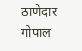ठाणेदार गोपाल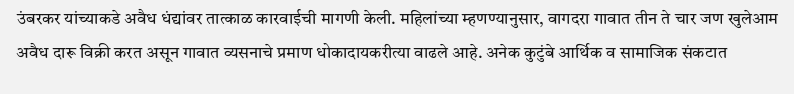उंबरकर यांच्याकडे अवैध धंद्यांवर तात्काळ कारवाईची मागणी केली. महिलांच्या म्हणण्यानुसार, वागदरा गावात तीन ते चार जण खुलेआम अवैध दारू विक्री करत असून गावात व्यसनाचे प्रमाण धोकादायकरीत्या वाढले आहे. अनेक कुटुंबे आर्थिक व सामाजिक संकटात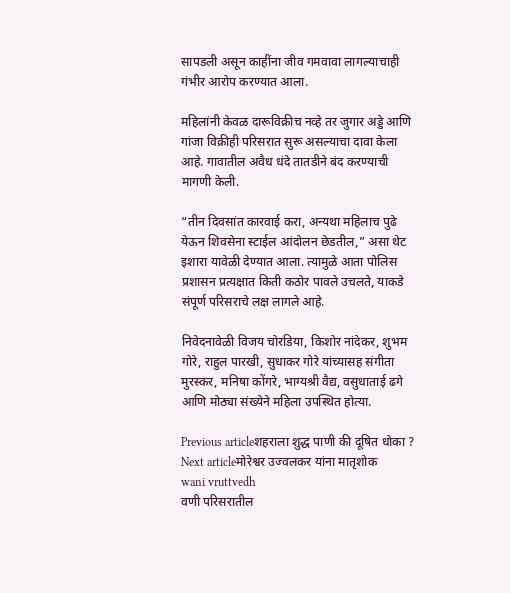सापडली असून काहींना जीव गमवावा लागल्याचाही गंभीर आरोप करण्यात आला.

महिलांनी केवळ दारूविक्रीच नव्हे तर जुगार अड्डे आणि गांजा विक्रीही परिसरात सुरू असल्याचा दावा केला आहे. गावातील अवैध धंदे तातडीने बंद करण्याची मागणी केली.

“तीन दिवसांत कारवाई करा, अन्यथा महिलाच पुढे येऊन शिवसेना स्टाईल आंदोलन छेडतील,” असा थेट इशारा यावेळी देण्यात आला. त्यामुळे आता पोलिस प्रशासन प्रत्यक्षात किती कठोर पावले उचलते, याकडे संपूर्ण परिसराचे लक्ष लागले आहे.

निवेदनावेळी विजय चोरडिया, किशोर नांदेकर, शुभम गोरे, राहुल पारखी, सुधाकर गोरे यांच्यासह संगीता मुरस्कर, मनिषा कोंगरे, भाग्यश्री वैद्य, वसुधाताई ढगे आणि मोठ्या संख्येने महिला उपस्थित होत्या.

Previous articleशहराला शुद्ध पाणी की दूषित धोका ?
Next articleमोरेश्वर उज्वलकर यांना मातृशोक
wani vruttvedh
वणी परिसरातील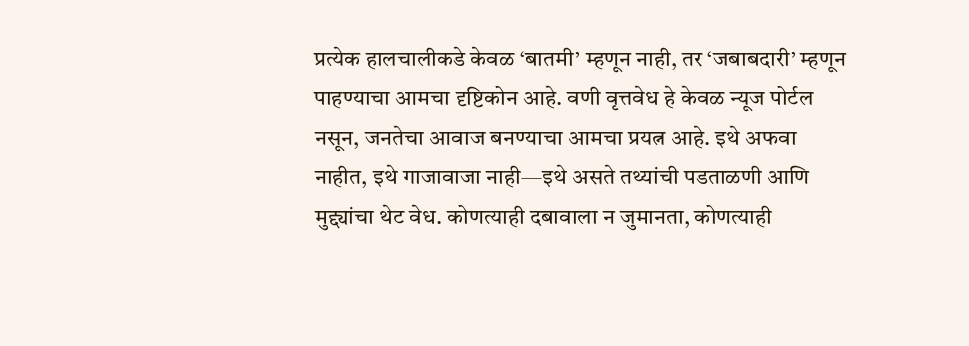प्रत्येक हालचालीकडे केवळ ‘बातमी’ म्हणून नाही, तर ‘जबाबदारी’ म्हणून पाहण्याचा आमचा दृष्टिकोन आहे. वणी वृत्तवेध हे केवळ न्यूज पोर्टल नसून, जनतेचा आवाज बनण्याचा आमचा प्रयत्न आहे. इथे अफवा नाहीत, इथे गाजावाजा नाही—इथे असते तथ्यांची पडताळणी आणि मुद्द्यांचा थेट वेध. कोणत्याही दबावाला न जुमानता, कोणत्याही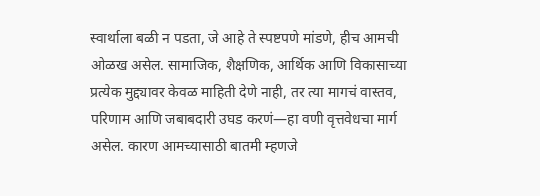स्वार्थाला बळी न पडता, जे आहे ते स्पष्टपणे मांडणे, हीच आमची ओळख असेल. सामाजिक, शैक्षणिक, आर्थिक आणि विकासाच्या प्रत्येक मुद्द्यावर केवळ माहिती देणे नाही, तर त्या मागचं वास्तव, परिणाम आणि जबाबदारी उघड करणं—हा वणी वृत्तवेधचा मार्ग असेल. कारण आमच्यासाठी बातमी म्हणजे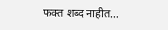फक्त शब्द नाहीत…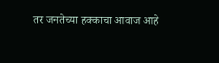तर जनतेच्या हक्काचा आवाज आहे